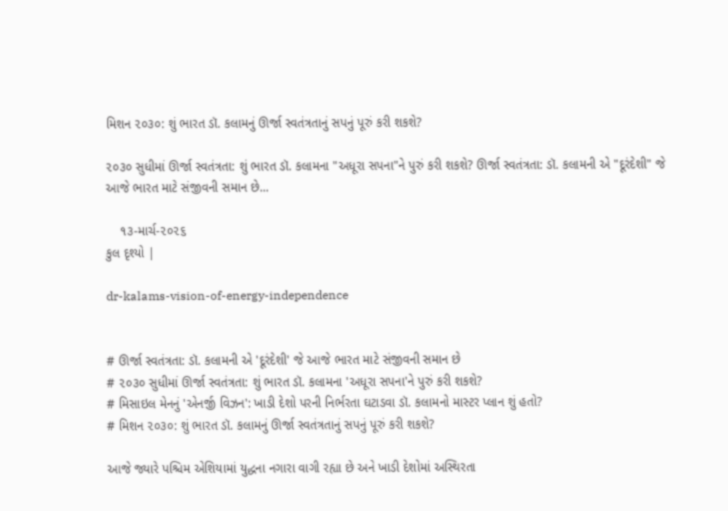મિશન ૨૦૩૦: શું ભારત ડૉ. કલામનું ઊર્જા સ્વતંત્રતાનું સપનું પૂરું કરી શકશે?

૨૦૩૦ સુધીમાં ઊર્જા સ્વતંત્રતા: શું ભારત ડૉ. કલામના "અધૂરા સપના"ને પુરું કરી શકશે? ઊર્જા સ્વતંત્રતા: ડૉ. કલામની એ "દૂરંદેશી" જે આજે ભારત માટે સંજીવની સમાન છે...

    ૧૩-માર્ચ-૨૦૨૬
કુલ દૃશ્યો |

dr-kalams-vision-of-energy-independence


# ઊર્જા સ્વતંત્રતા: ડૉ. કલામની એ 'દૂરંદેશી' જે આજે ભારત માટે સંજીવની સમાન છે
# ૨૦૩૦ સુધીમાં ઊર્જા સ્વતંત્રતા: શું ભારત ડૉ. કલામના 'અધૂરા સપના'ને પુરું કરી શકશે?
# મિસાઇલ મેનનું 'એનર્જી વિઝન': ખાડી દેશો પરની નિર્ભરતા ઘટાડવા ડૉ. કલામનો માસ્ટર પ્લાન શું હતો?
# મિશન ૨૦૩૦: શું ભારત ડૉ. કલામનું ઊર્જા સ્વતંત્રતાનું સપનું પૂરું કરી શકશે?

આજે જ્યારે પશ્ચિમ એશિયામાં યુદ્ધના નગારા વાગી રહ્યા છે અને ખાડી દેશોમાં અસ્થિરતા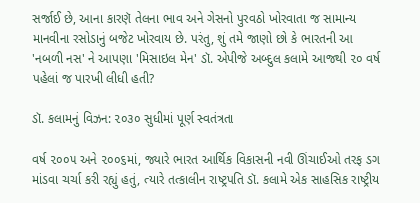સર્જાઈ છે, આના કારણૅ તેલના ભાવ અને ગેસનો પુરવઠો ખોરવાતા જ સામાન્ય માનવીના રસોડાનું બજેટ ખોરવાય છે. પરંતુ, શું તમે જાણો છો કે ભારતની આ 'નબળી નસ' ને આપણા 'મિસાઇલ મેન' ડૉ. એપીજે અબ્દુલ કલામે આજથી ૨૦ વર્ષ પહેલાં જ પારખી લીધી હતી?

ડૉ. કલામનું વિઝન: ૨૦૩૦ સુધીમાં પૂર્ણ સ્વતંત્રતા

વર્ષ ૨૦૦૫ અને ૨૦૦૬માં, જ્યારે ભારત આર્થિક વિકાસની નવી ઊંચાઈઓ તરફ ડગ માંડવા ચર્ચા કરી રહ્યું હતું, ત્યારે તત્કાલીન રાષ્ટ્રપતિ ડૉ. કલામે એક સાહસિક રાષ્ટ્રીય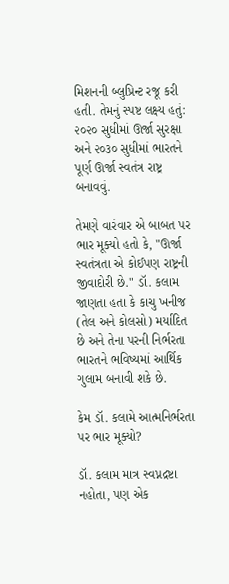મિશનની બ્લુપ્રિન્ટ રજૂ કરી હતી. તેમનું સ્પષ્ટ લક્ષ્ય હતું: ૨૦૨૦ સુધીમાં ઊર્જા સુરક્ષા અને ૨૦૩૦ સુધીમાં ભારતને પૂર્ણ ઊર્જા સ્વતંત્ર રાષ્ટ્ર બનાવવું.

તેમણે વારંવાર એ બાબત પર ભાર મૂક્યો હતો કે, "ઊર્જા સ્વતંત્રતા એ કોઈપણ રાષ્ટ્રની જીવાદોરી છે." ડૉ. કલામ જાણતા હતા કે કાચુ ખનીજ (તેલ અને કોલસો) મર્યાદિત છે અને તેના પરની નિર્ભરતા ભારતને ભવિષ્યમાં આર્થિક ગુલામ બનાવી શકે છે.

કેમ ડૉ. કલામે આત્મનિર્ભરતા પર ભાર મૂક્યો?

ડૉ. કલામ માત્ર સ્વપ્નદ્રષ્ટા નહોતા, પણ એક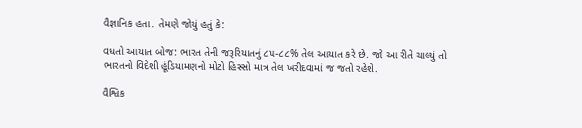વૈજ્ઞાનિક હતા. તેમણે જોયું હતું કે:

વધતો આયાત બોજ: ભારત તેની જરૂરિયાતનું ૮૫-૮૮% તેલ આયાત કરે છે. જો આ રીતે ચાલ્યું તો ભારતનો વિદેશી હૂંડિયામણનો મોટો હિસ્સો માત્ર તેલ ખરીદવામાં જ જતો રહેશે.

વૈશ્વિક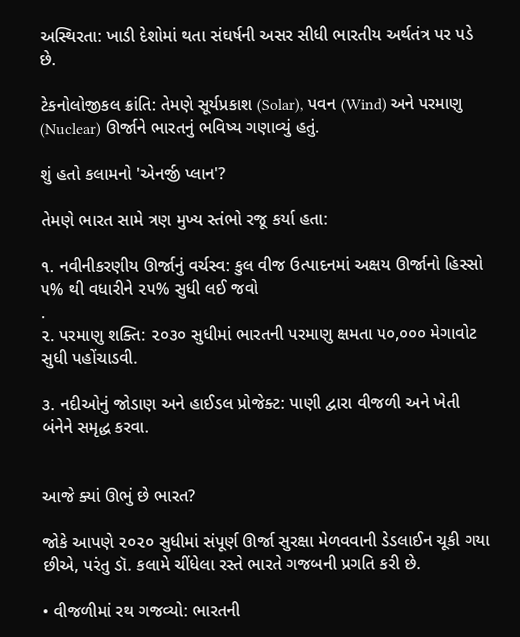અસ્થિરતા: ખાડી દેશોમાં થતા સંઘર્ષની અસર સીધી ભારતીય અર્થતંત્ર પર પડે છે.

ટેકનોલોજીકલ ક્રાંતિ: તેમણે સૂર્યપ્રકાશ (Solar), પવન (Wind) અને પરમાણુ (Nuclear) ઊર્જાને ભારતનું ભવિષ્ય ગણાવ્યું હતું.

શું હતો કલામનો 'એનર્જી પ્લાન'?

તેમણે ભારત સામે ત્રણ મુખ્ય સ્તંભો રજૂ કર્યા હતા:

૧. નવીનીકરણીય ઊર્જાનું વર્ચસ્વ: કુલ વીજ ઉત્પાદનમાં અક્ષય ઊર્જાનો હિસ્સો ૫% થી વધારીને ૨૫% સુધી લઈ જવો
.
૨. પરમાણુ શક્તિ: ૨૦૩૦ સુધીમાં ભારતની પરમાણુ ક્ષમતા ૫૦,૦૦૦ મેગાવોટ સુધી પહોંચાડવી.

૩. નદીઓનું જોડાણ અને હાઈડલ પ્રોજેક્ટ: પાણી દ્વારા વીજળી અને ખેતી બંનેને સમૃદ્ધ કરવા.


આજે ક્યાં ઊભું છે ભારત?

જોકે આપણે ૨૦૨૦ સુધીમાં સંપૂર્ણ ઊર્જા સુરક્ષા મેળવવાની ડેડલાઈન ચૂકી ગયા છીએ, પરંતુ ડૉ. કલામે ચીંધેલા રસ્તે ભારતે ગજબની પ્રગતિ કરી છે.

• વીજળીમાં રથ ગજવ્યો: ભારતની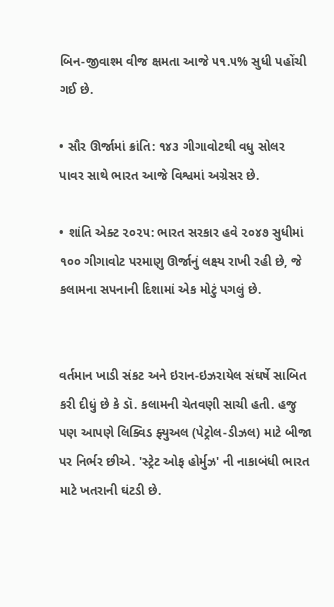બિન-જીવાશ્મ વીજ ક્ષમતા આજે ૫૧.૫% સુધી પહોંચી ગઈ છે.

• સૌર ઊર્જામાં ક્રાંતિ: ૧૪૩ ગીગાવોટથી વધુ સોલર પાવર સાથે ભારત આજે વિશ્વમાં અગ્રેસર છે.

• શાંતિ એક્ટ ૨૦૨૫: ભારત સરકાર હવે ૨૦૪૭ સુધીમાં ૧૦૦ ગીગાવોટ પરમાણુ ઊર્જાનું લક્ષ્ય રાખી રહી છે, જે કલામના સપનાની દિશામાં એક મોટું પગલું છે.


વર્તમાન ખાડી સંકટ અને ઇરાન-ઇઝરાયેલ સંઘર્ષે સાબિત કરી દીધું છે કે ડૉ. કલામની ચેતવણી સાચી હતી. હજુ પણ આપણે લિક્વિડ ફ્યુઅલ (પેટ્રોલ-ડીઝલ) માટે બીજા પર નિર્ભર છીએ. 'સ્ટ્રેટ ઓફ હોર્મુઝ' ની નાકાબંધી ભારત માટે ખતરાની ઘંટડી છે.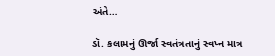અંતે…

ડૉ. કલામનું ઊર્જા સ્વતંત્રતાનું સ્વપ્ન માત્ર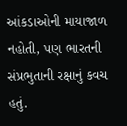આંકડાઓની માયાજાળ નહોતી, પણ ભારતની સંપ્રભુતાની રક્ષાનું કવચ હતું.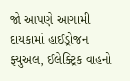જો આપણે આગામી દાયકામાં હાઈડ્રોજન ફ્યુઅલ, ઈલેક્ટ્રિક વાહનો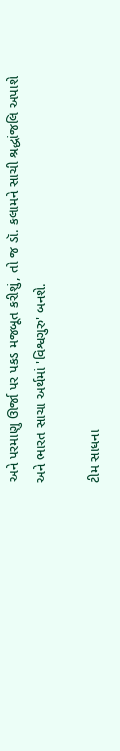અને પરમાણુ ઊર્જા પર પકડ મજબૂત કરીશું, તો જ ડૉ. કલામને સાચી શ્રદ્ધાંજલિ અપાશે અને ભારત સાચા અર્થમાં 'વિશ્વગુરુ' બનશે.

ટીમ સાધના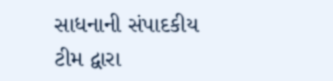સાધનાની સંપાદકીય ટીમ દ્વારા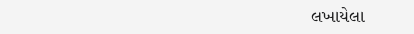લખાયેલા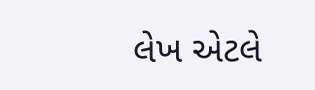લેખ એટલે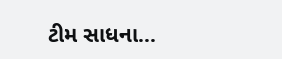ટીમ સાધના...